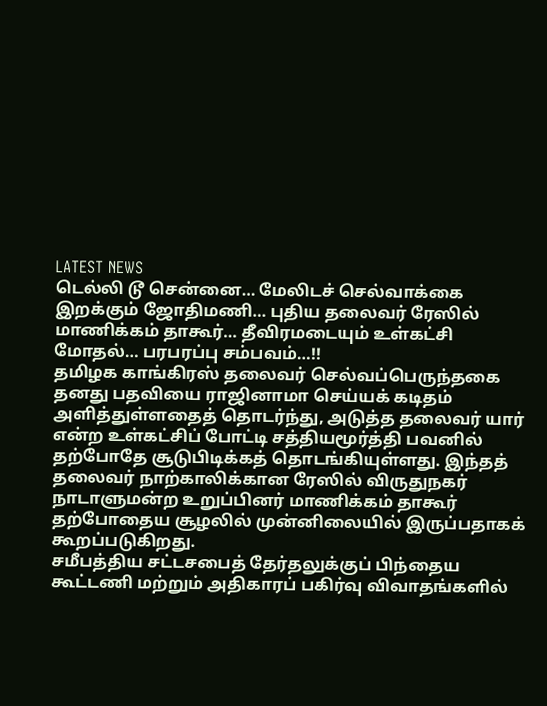LATEST NEWS
டெல்லி டூ சென்னை… மேலிடச் செல்வாக்கை இறக்கும் ஜோதிமணி… புதிய தலைவர் ரேஸில் மாணிக்கம் தாகூர்… தீவிரமடையும் உள்கட்சி மோதல்… பரபரப்பு சம்பவம்…!!
தமிழக காங்கிரஸ் தலைவர் செல்வப்பெருந்தகை தனது பதவியை ராஜினாமா செய்யக் கடிதம் அளித்துள்ளதைத் தொடர்ந்து, அடுத்த தலைவர் யார் என்ற உள்கட்சிப் போட்டி சத்தியமூர்த்தி பவனில் தற்போதே சூடுபிடிக்கத் தொடங்கியுள்ளது. இந்தத் தலைவர் நாற்காலிக்கான ரேஸில் விருதுநகர் நாடாளுமன்ற உறுப்பினர் மாணிக்கம் தாகூர் தற்போதைய சூழலில் முன்னிலையில் இருப்பதாகக் கூறப்படுகிறது.
சமீபத்திய சட்டசபைத் தேர்தலுக்குப் பிந்தைய கூட்டணி மற்றும் அதிகாரப் பகிர்வு விவாதங்களில்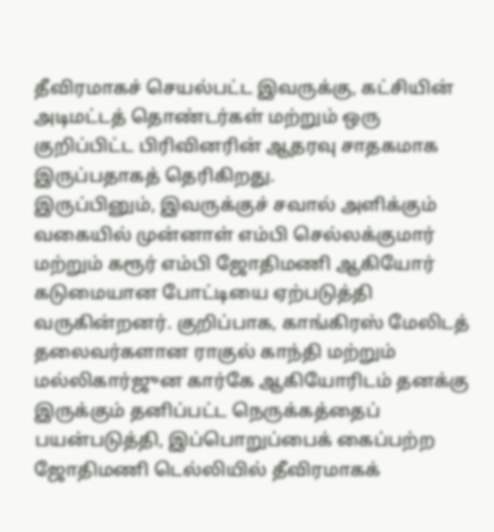தீவிரமாகச் செயல்பட்ட இவருக்கு, கட்சியின் அடிமட்டத் தொண்டர்கள் மற்றும் ஒரு குறிப்பிட்ட பிரிவினரின் ஆதரவு சாதகமாக இருப்பதாகத் தெரிகிறது.
இருப்பினும், இவருக்குச் சவால் அளிக்கும் வகையில் முன்னாள் எம்பி செல்லக்குமார் மற்றும் கரூர் எம்பி ஜோதிமணி ஆகியோர் கடுமையான போட்டியை ஏற்படுத்தி வருகின்றனர். குறிப்பாக, காங்கிரஸ் மேலிடத் தலைவர்களான ராகுல் காந்தி மற்றும் மல்லிகார்ஜுன கார்கே ஆகியோரிடம் தனக்கு இருக்கும் தனிப்பட்ட நெருக்கத்தைப் பயன்படுத்தி, இப்பொறுப்பைக் கைப்பற்ற ஜோதிமணி டெல்லியில் தீவிரமாகக்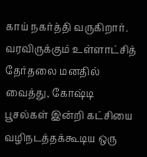காய் நகர்த்தி வருகிறார்.
வரவிருக்கும் உள்ளாட்சித் தேர்தலை மனதில் வைத்து, கோஷ்டி பூசல்கள் இன்றி கட்சியை வழிநடத்தக்கூடிய ஒரு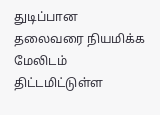துடிப்பான தலைவரை நியமிக்க மேலிடம் திட்டமிட்டுள்ள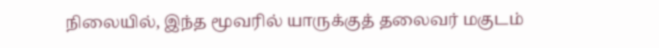நிலையில், இந்த மூவரில் யாருக்குத் தலைவர் மகுடம்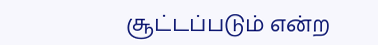சூட்டப்படும் என்ற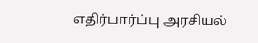எதிர்பார்ப்பு அரசியல்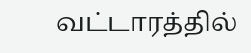வட்டாரத்தில்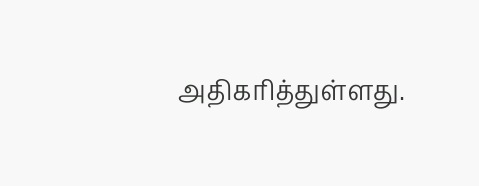அதிகரித்துள்ளது.